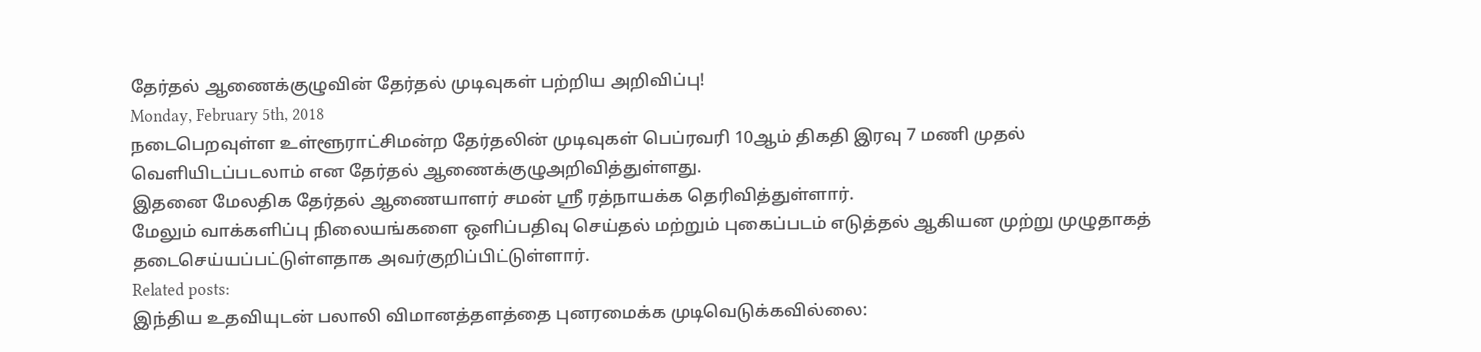தேர்தல் ஆணைக்குழுவின் தேர்தல் முடிவுகள் பற்றிய அறிவிப்பு!
Monday, February 5th, 2018
நடைபெறவுள்ள உள்ளூராட்சிமன்ற தேர்தலின் முடிவுகள் பெப்ரவரி 10ஆம் திகதி இரவு 7 மணி முதல் வெளியிடப்படலாம் என தேர்தல் ஆணைக்குழுஅறிவித்துள்ளது.
இதனை மேலதிக தேர்தல் ஆணையாளர் சமன் ஸ்ரீ ரத்நாயக்க தெரிவித்துள்ளார்.
மேலும் வாக்களிப்பு நிலையங்களை ஒளிப்பதிவு செய்தல் மற்றும் புகைப்படம் எடுத்தல் ஆகியன முற்று முழுதாகத் தடைசெய்யப்பட்டுள்ளதாக அவர்குறிப்பிட்டுள்ளார்.
Related posts:
இந்திய உதவியுடன் பலாலி விமானத்தளத்தை புனரமைக்க முடிவெடுக்கவில்லை: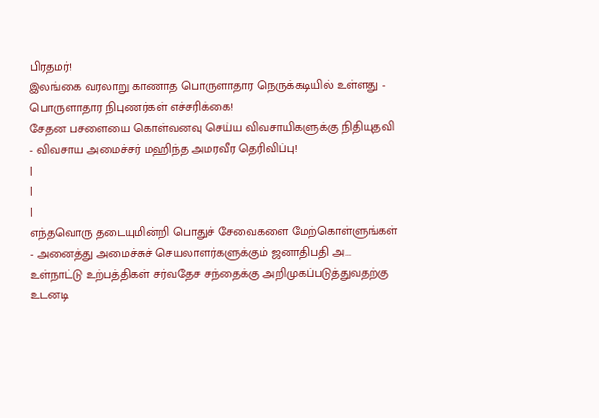பிரதமர்!
இலங்கை வரலாறு காணாத பொருளாதார நெருக்கடியில் உள்ளது - பொருளாதார நிபுணர்கள் எச்சரிக்கை!
சேதன பசளையை கொள்வனவு செய்ய விவசாயிகளுக்கு நிதியுதவி - விவசாய அமைச்சர் மஹிந்த அமரவீர தெரிவிப்பு!
|
|
|
எந்தவொரு தடையுமின்றி பொதுச் சேவைகளை மேற்கொள்ளுங்கள் - அனைத்து அமைச்சுச் செயலாளர்களுக்கும் ஜனாதிபதி அ...
உள்நாட்டு உற்பத்திகள் சர்வதேச சந்தைக்கு அறிமுகப்படுத்துவதற்கு உடனடி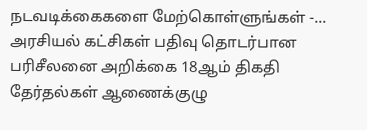நடவடிக்கைகளை மேற்கொள்ளுங்கள் -...
அரசியல் கட்சிகள் பதிவு தொடர்பான பரிசீலனை அறிக்கை 18ஆம் திகதி தேர்தல்கள் ஆணைக்குழு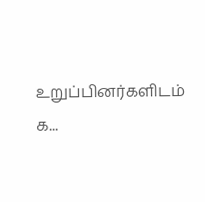உறுப்பினர்களிடம் க...